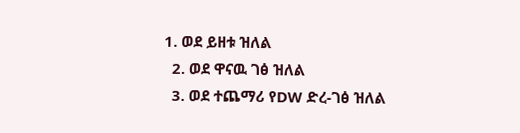1. ወደ ይዘቱ ዝለል
  2. ወደ ዋናዉ ገፅ ዝለል
  3. ወደ ተጨማሪ የDW ድረ-ገፅ ዝለል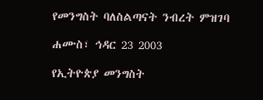የመንግስት ባለስልጣናት ንብረት ምዝገባ

ሐሙስ፣ ኅዳር 23 2003

የኢትዮጵያ መንግስት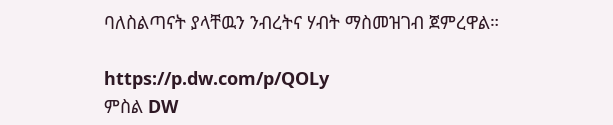ባለስልጣናት ያላቸዉን ንብረትና ሃብት ማስመዝገብ ጀምረዋል።

https://p.dw.com/p/QOLy
ምስል DW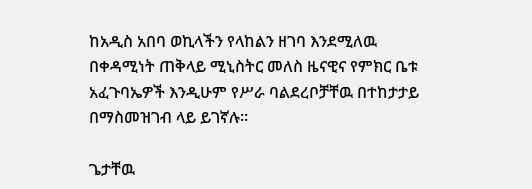ከአዲስ አበባ ወኪላችን የላከልን ዘገባ እንደሚለዉ በቀዳሚነት ጠቅላይ ሚኒስትር መለስ ዜናዊና የምክር ቤቱ አፈጉባኤዎች እንዲሁም የሥራ ባልደረቦቻቸዉ በተከታታይ በማስመዝገብ ላይ ይገኛሉ።

ጌታቸዉ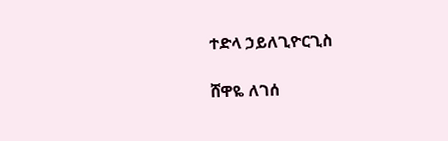ተድላ ኃይለጊዮርጊስ

ሸዋዬ ለገሰ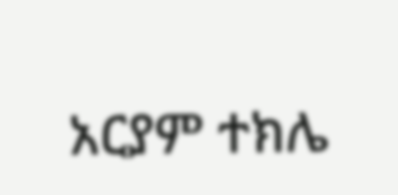አርያም ተክሌ